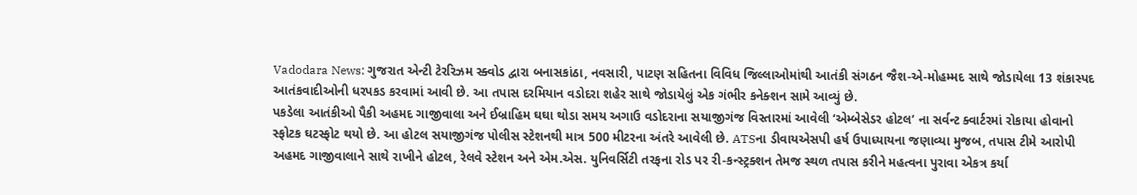Vadodara News: ગુજરાત એન્ટી ટેરરિઝમ સ્ક્વોડ દ્વારા બનાસકાંઠા, નવસારી, પાટણ સહિતના વિવિધ જિલ્લાઓમાંથી આતંકી સંગઠન જૈશ-એ-મોહમ્મદ સાથે જોડાયેલા 13 શંકાસ્પદ આતંકવાદીઓની ધરપકડ કરવામાં આવી છે. આ તપાસ દરમિયાન વડોદરા શહેર સાથે જોડાયેલું એક ગંભીર કનેક્શન સામે આવ્યું છે.
પકડેલા આતંકીઓ પૈકી અહમદ ગાજીવાલા અને ઈબ્રાહિમ ઘઘા થોડા સમય અગાઉ વડોદરાના સયાજીગંજ વિસ્તારમાં આવેલી ‘એમ્બેસેડર હોટલ’ ના સર્વન્ટ ક્વાર્ટરમાં રોકાયા હોવાનો સ્ફોટક ઘટસ્ફોટ થયો છે. આ હોટલ સયાજીગંજ પોલીસ સ્ટેશનથી માત્ર 500 મીટરના અંતરે આવેલી છે. ATSના ડીવાયએસપી હર્ષ ઉપાધ્યાયના જણાવ્યા મુજબ, તપાસ ટીમે આરોપી અહમદ ગાજીવાલાને સાથે રાખીને હોટલ, રેલવે સ્ટેશન અને એમ.એસ. યુનિવર્સિટી તરફના રોડ પર રી-કન્સ્ટ્રક્શન તેમજ સ્થળ તપાસ કરીને મહત્વના પુરાવા એકત્ર કર્યા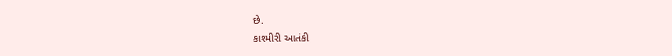છે.
કાશ્મીરી આતંકી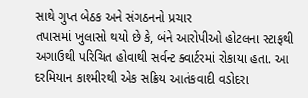સાથે ગુપ્ત બેઠક અને સંગઠનનો પ્રચાર
તપાસમાં ખુલાસો થયો છે કે, બંને આરોપીઓ હોટલના સ્ટાફથી અગાઉથી પરિચિત હોવાથી સર્વન્ટ ક્વાર્ટરમાં રોકાયા હતા. આ દરમિયાન કાશ્મીરથી એક સક્રિય આતંકવાદી વડોદરા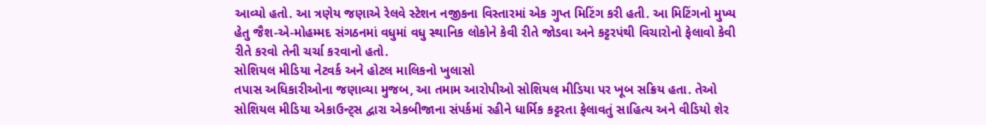આવ્યો હતો. આ ત્રણેય જણાએ રેલવે સ્ટેશન નજીકના વિસ્તારમાં એક ગુપ્ત મિટિંગ કરી હતી. આ મિટિંગનો મુખ્ય હેતુ જૈશ-એ-મોહમ્મદ સંગઠનમાં વધુમાં વધુ સ્થાનિક લોકોને કેવી રીતે જોડવા અને કટ્ટરપંથી વિચારોનો ફેલાવો કેવી રીતે કરવો તેની ચર્ચા કરવાનો હતો.
સોશિયલ મીડિયા નેટવર્ક અને હોટલ માલિકનો ખુલાસો
તપાસ અધિકારીઓના જણાવ્યા મુજબ, આ તમામ આરોપીઓ સોશિયલ મીડિયા પર ખૂબ સક્રિય હતા. તેઓ સોશિયલ મીડિયા એકાઉન્ટ્સ દ્વારા એકબીજાના સંપર્કમાં રહીને ધાર્મિક કટ્ટરતા ફેલાવતું સાહિત્ય અને વીડિયો શેર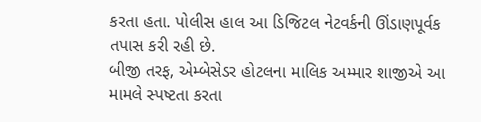કરતા હતા. પોલીસ હાલ આ ડિજિટલ નેટવર્કની ઊંડાણપૂર્વક તપાસ કરી રહી છે.
બીજી તરફ, એમ્બેસેડર હોટલના માલિક અમ્માર શાજીએ આ મામલે સ્પષ્ટતા કરતા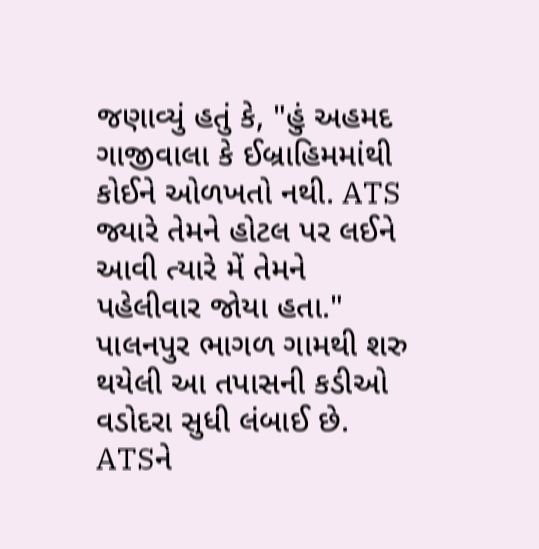જણાવ્યું હતું કે, "હું અહમદ ગાજીવાલા કે ઈબ્રાહિમમાંથી કોઈને ઓળખતો નથી. ATS જ્યારે તેમને હોટલ પર લઈને આવી ત્યારે મેં તેમને પહેલીવાર જોયા હતા."
પાલનપુર ભાગળ ગામથી શરુ થયેલી આ તપાસની કડીઓ વડોદરા સુધી લંબાઈ છે. ATSને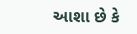આશા છે કે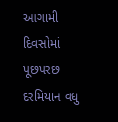આગામી દિવસોમાં પૂછપરછ દરમિયાન વધુ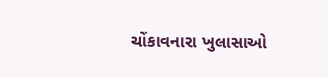ચોંકાવનારા ખુલાસાઓ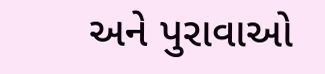અને પુરાવાઓ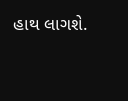હાથ લાગશે.